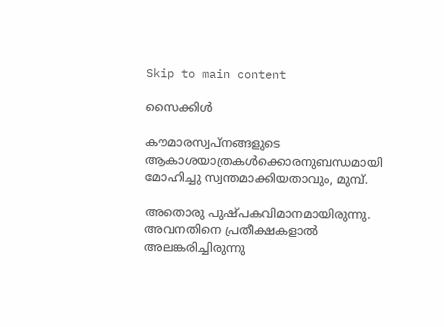Skip to main content

സൈക്കിള്‍

കൗമാരസ്വപ്നങ്ങളുടെ
ആകാശയാത്രകള്‍ക്കൊരനുബന്ധമായി
മോഹിച്ചു സ്വന്തമാക്കിയതാവും, മുമ്പ്.

അതൊരു പുഷ്പകവിമാനമായിരുന്നു.
അവനതിനെ പ്രതീക്ഷകളാല്‍ അലങ്കരിച്ചിരുന്നു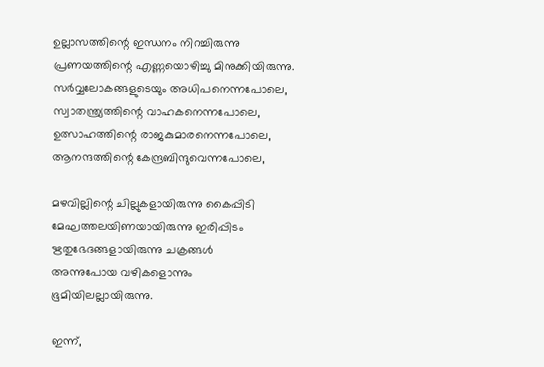ഉല്ലാസത്തിന്റെ ഇന്ധനം നിറച്ചിരുന്നു
പ്രണയത്തിന്റെ എണ്ണയൊഴിച്ചു മിനുക്കിയിരുന്നു.
സര്‍വ്വലോകങ്ങളുടെയും അധിപനെന്നപോലെ,
സ്വാതന്ത്ര്യത്തിന്റെ വാഹകനെന്നപോലെ,
ഉത്സാഹത്തിന്റെ രാജകുമാരനെന്നപോലെ,
ആനന്ദത്തിന്റെ കേന്ദ്രബിന്ദുവെന്നപോലെ,

മഴവില്ലിന്റെ ചില്ലുകളായിരുന്നു കൈപ്പിടി
മേഘത്തലയിണയായിരുന്നു ഇരിപ്പിടം
ഋതുഭേദങ്ങളായിരുന്നു ചക്രങ്ങള്‍
അന്നുപോയ വഴികളൊന്നും
ഭൂമിയിലല്ലായിരുന്നു.

ഇന്ന്,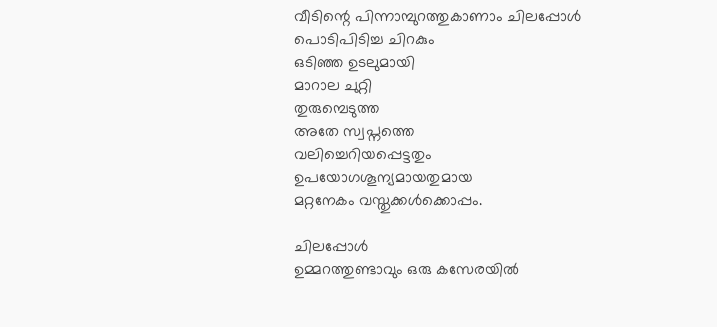വീടിന്റെ പിന്നാമ്പുറത്തുകാണാം ചിലപ്പോള്‍
പൊടിപിടിച്ച ചിറകും
ഒടിഞ്ഞ ഉടലുമായി
മാറാല ചുറ്റി
തുരുമ്പെടുത്ത
അതേ സ്വപ്നത്തെ
വലിച്ചെറിയപ്പെട്ടതും
ഉപയോഗശൂന്യമായതുമായ
മറ്റനേകം വസ്തുക്കള്‍ക്കൊപ്പം.

ചിലപ്പോള്‍
ഉമ്മറത്തുണ്ടാവും ഒരു കസേരയില്‍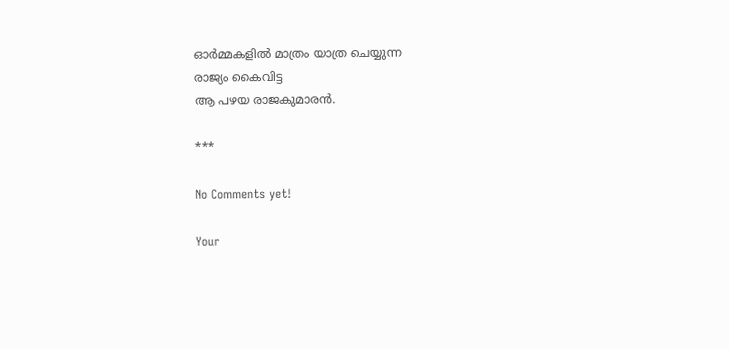ഓര്‍മ്മകളില്‍ മാത്രം യാത്ര ചെയ്യുന്ന
രാജ്യം കൈവിട്ട
ആ പഴയ രാജകുമാരന്‍.

***

No Comments yet!

Your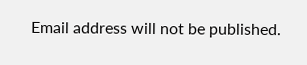Email address will not be published.